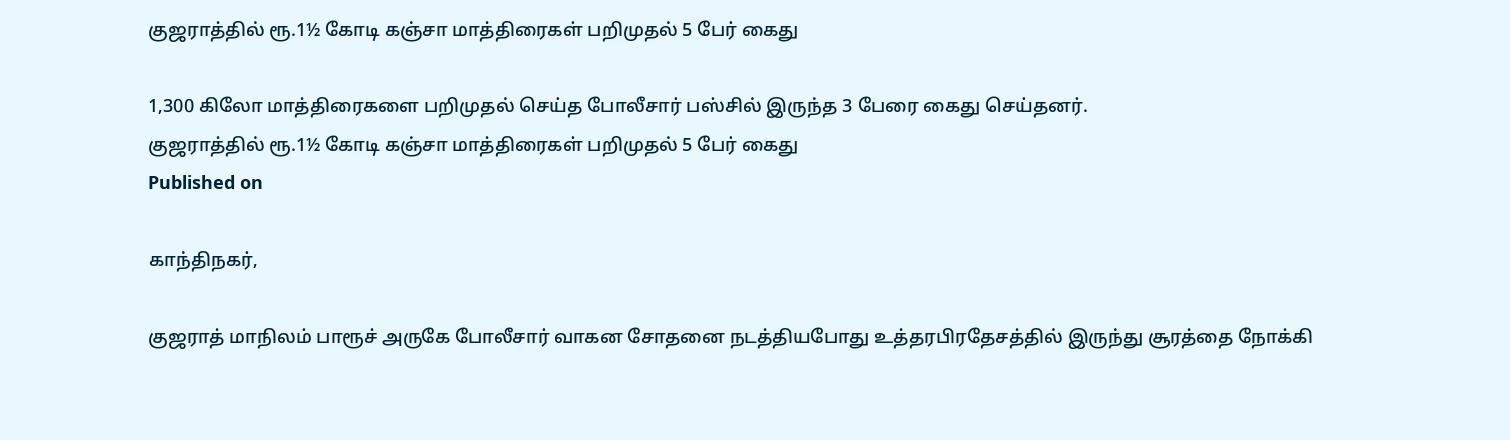குஜராத்தில் ரூ.1½ கோடி கஞ்சா மாத்திரைகள் பறிமுதல் 5 பேர் கைது

1,300 கிலோ மாத்திரைகளை பறிமுதல் செய்த போலீசார் பஸ்சில் இருந்த 3 பேரை கைது செய்தனர்.
குஜராத்தில் ரூ.1½ கோடி கஞ்சா மாத்திரைகள் பறிமுதல் 5 பேர் கைது
Published on

காந்திநகர்,

குஜராத் மாநிலம் பாரூச் அருகே போலீசார் வாகன சோதனை நடத்தியபோது உத்தரபிரதேசத்தில் இருந்து சூரத்தை நோக்கி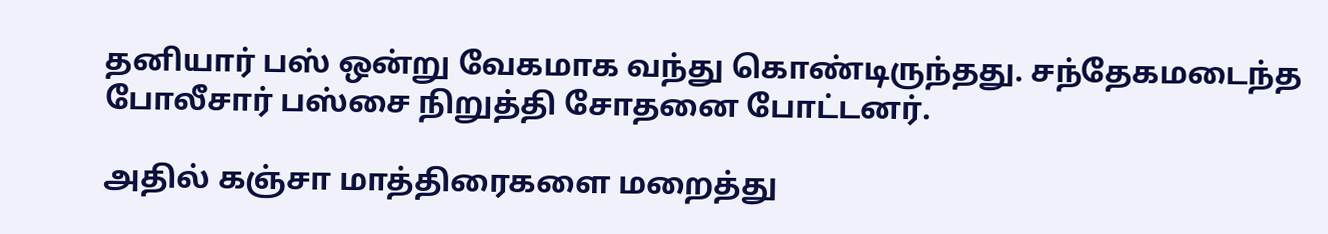தனியார் பஸ் ஒன்று வேகமாக வந்து கொண்டிருந்தது. சந்தேகமடைந்த போலீசார் பஸ்சை நிறுத்தி சோதனை போட்டனர்.

அதில் கஞ்சா மாத்திரைகளை மறைத்து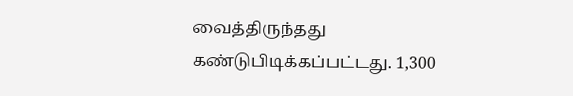வைத்திருந்தது கண்டுபிடிக்கப்பட்டது. 1,300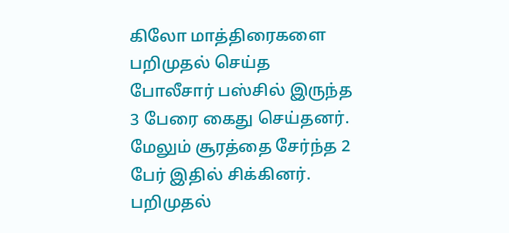கிலோ மாத்திரைகளை பறிமுதல் செய்த போலீசார் பஸ்சில் இருந்த 3 பேரை கைது செய்தனர். மேலும் சூரத்தை சேர்ந்த 2 பேர் இதில் சிக்கினர். பறிமுதல்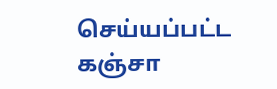செய்யப்பட்ட கஞ்சா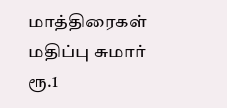மாத்திரைகள் மதிப்பு சுமார் ரூ.1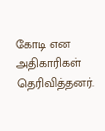கோடி என அதிகாரிகள் தெரிவித்தனர்.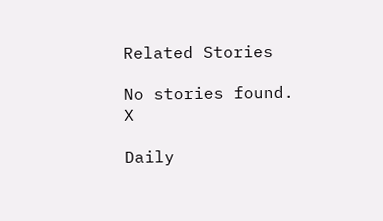Related Stories

No stories found.
X

Daily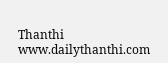Thanthi
www.dailythanthi.com